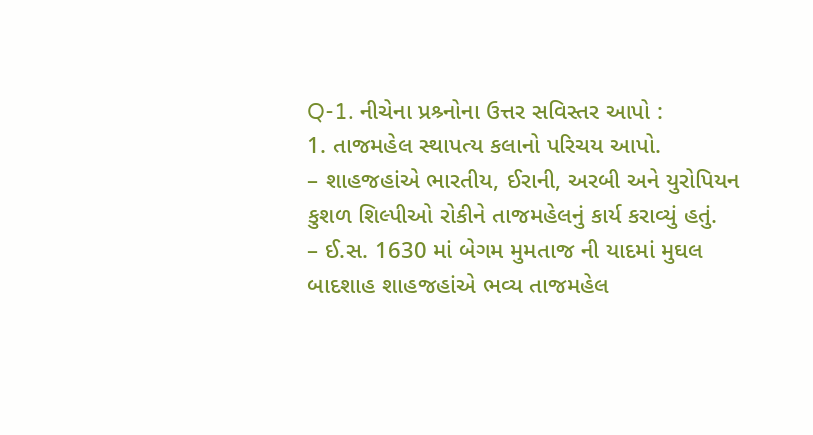Q-1. નીચેના પ્રશ્ર્નોના ઉત્તર સવિસ્તર આપો :
1. તાજમહેલ સ્થાપત્ય કલાનો પરિચય આપો.
– શાહજહાંએ ભારતીય, ઈરાની, અરબી અને યુરોપિયન કુશળ શિલ્પીઓ રોકીને તાજમહેલનું કાર્ય કરાવ્યું હતું.
– ઈ.સ. 1630 માં બેગમ મુમતાજ ની યાદમાં મુઘલ બાદશાહ શાહજહાંએ ભવ્ય તાજમહેલ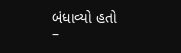બંધાવ્યો હતો
–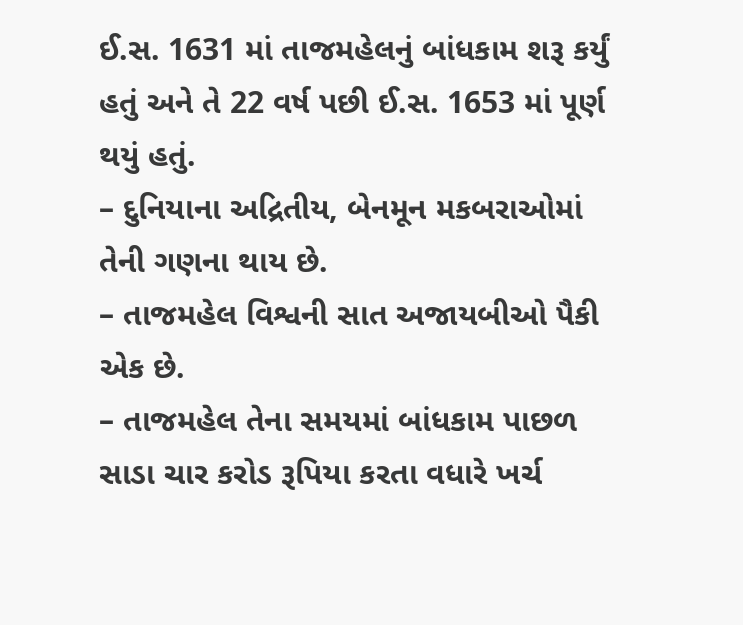ઈ.સ. 1631 માં તાજમહેલનું બાંધકામ શરૂ કર્યું હતું અને તે 22 વર્ષ પછી ઈ.સ. 1653 માં પૂર્ણ થયું હતું.
– દુનિયાના અદ્રિતીય, બેનમૂન મકબરાઓમાં તેની ગણના થાય છે.
– તાજમહેલ વિશ્વની સાત અજાયબીઓ પૈકી એક છે.
– તાજમહેલ તેના સમયમાં બાંધકામ પાછળ સાડા ચાર કરોડ રૂપિયા કરતા વધારે ખર્ચ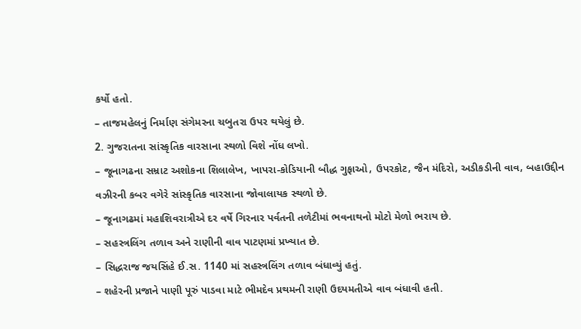કર્યો હતો.
– તાજમહેલનું નિર્માણ સંગેમરના ચબુતરા ઉપર થયેલું છે.
2. ગુજરાતના સાંસ્કૃતિક વારસાના સ્થળો વિશે નોંધ લખો.
– જૂનાગઢના સમ્રાટ અશોકના શિલાલેખ, ખાપરા-કોડિયાની બૌદ્ધ ગુફાઓ, ઉપરકોટ, જૈન મંદિરો, અડીકડીની વાવ, બહાઉદ્દીન વઝીરની કબર વગેરે સાંસ્કૃતિક વારસાના જોવાલાયક સ્થળો છે.
– જૂનાગઢમાં મહાશિવરાત્રીએ દર વર્ષે ગિરનાર પર્વતની તળેટીમાં ભવનાથનો મોટો મેળો ભરાય છે.
– સહસ્ત્રલિંગ તળાવ અને રાણીની વાવ પાટણમાં પ્રખ્યાત છે.
– સિદ્ધરાજ જયસિંહે ઈ.સ. 1140 માં સહસ્ત્રલિંગ તળાવ બંધાવ્યું હતું.
– શહેરની પ્રજાને પાણી પૂરું પાડવા માટે ભીમદેવ પ્રથમની રાણી ઉદયમતીએ વાવ બંધાવી હતી.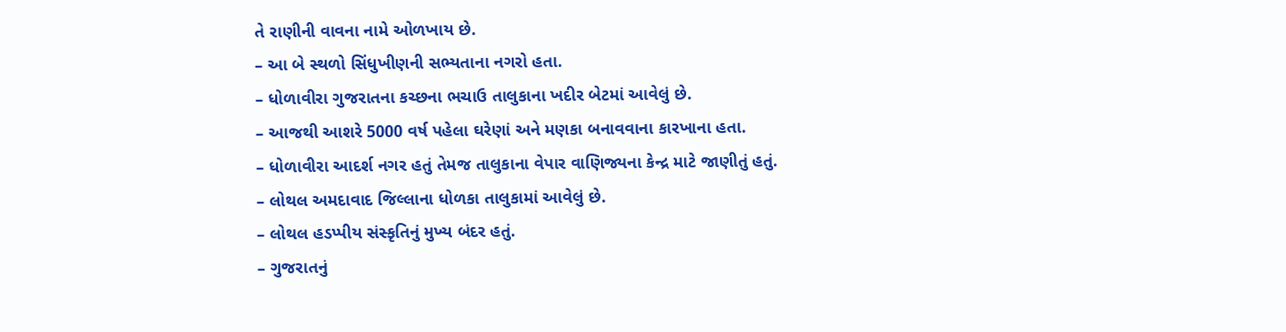તે રાણીની વાવના નામે ઓળખાય છે.
– આ બે સ્થળો સિંધુખીણની સભ્યતાના નગરો હતા.
– ધોળાવીરા ગુજરાતના કચ્છના ભચાઉ તાલુકાના ખદીર બેટમાં આવેલું છે.
– આજથી આશરે 5000 વર્ષ પહેલા ઘરેણાં અને મણકા બનાવવાના કારખાના હતા.
– ધોળાવીરા આદર્શ નગર હતું તેમજ તાલુકાના વેપાર વાણિજ્યના કેન્દ્ર માટે જાણીતું હતું.
– લોથલ અમદાવાદ જિલ્લાના ધોળકા તાલુકામાં આવેલું છે.
– લોથલ હડપ્પીય સંસ્કૃતિનું મુખ્ય બંદર હતું.
– ગુજરાતનું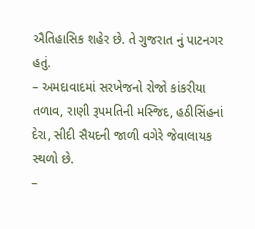ઐતિહાસિક શહેર છે. તે ગુજરાત નું પાટનગર હતું.
– અમદાવાદમાં સરખેજનો રોજો કાંકરીયા તળાવ, રાણી રૂપમતિની મસ્જિદ, હઠીસિંહનાં દેરા, સીદી સૈયદની જાળી વગેરે જેવાલાયક સ્થળો છે.
–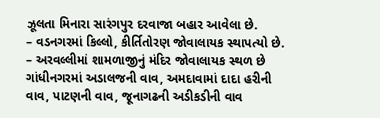ઝૂલતા મિનારા સારંગપુર દરવાજા બહાર આવેલા છે.
– વડનગરમાં કિલ્લો, કીર્તિતોરણ જોવાલાયક સ્થાપત્યો છે.
– અરવલ્લીમાં શામળાજીનું મંદિર જોવાલાયક સ્થળ છે ગાંધીનગરમાં અડાલજની વાવ, અમદાવામાં દાદા હરીની વાવ, પાટણની વાવ, જૂનાગઢની અડીકડીની વાવ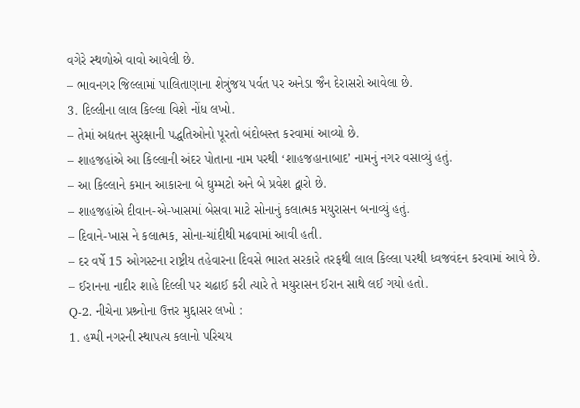વગેરે સ્થળોએ વાવો આવેલી છે.
– ભાવનગર જિલ્લામાં પાલિતાણાના શેત્રુંજય પર્વત પર અનેડા જૈન દેરાસરો આવેલા છે.
3. દિલ્લીના લાલ કિલ્લા વિશે નોંધ લખો.
– તેમાં અદ્યતન સુરક્ષાની પદ્ધતિઓનો પૂરતો બંદોબસ્ત કરવામાં આવ્યો છે.
– શાહજહાંએ આ કિલ્લાની અંદર પોતાના નામ પરથી ‘શાહજહાનાબાદ’ નામનું નગર વસાવ્યું હતું.
– આ કિલ્લાને કમાન આકારના બે ઘુમ્મટો અને બે પ્રવેશ દ્વારો છે.
– શાહજહાંએ દીવાન-એ-ખાસમાં બેસવા માટે સોનાનું કલાત્મક મયુરાસન બનાવ્યું હતું.
– દિવાને-ખાસ ને કલાત્મક, સોના-ચાંદીથી મઢવામાં આવી હતી.
– દર વર્ષે 15 ઓગસ્ટના રાષ્ટ્રીય તહેવારના દિવસે ભારત સરકારે તરફથી લાલ કિલ્લા પરથી ધ્વજવંદન કરવામાં આવે છે.
– ઈરાનના નાદીર શાહે દિલ્લી પર ચઢાઈ કરી ત્યારે તે મયુરાસન ઈરાન સાથે લઈ ગયો હતો.
Q-2. નીચેના પ્રશ્ર્નોના ઉત્તર મુદ્દાસર લખો :
1. હમ્પી નગરની સ્થાપત્ય કલાનો પરિચય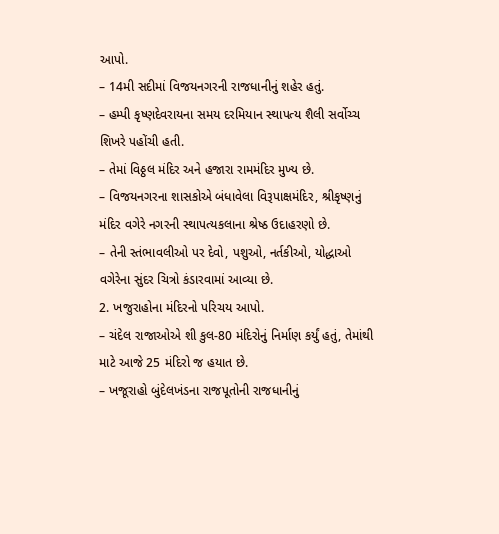આપો.
– 14મી સદીમાં વિજયનગરની રાજધાનીનું શહેર હતું.
– હમ્પી કૃષ્ણદેવરાયના સમય દરમિયાન સ્થાપત્ય શૈલી સર્વોચ્ચ શિખરે પહોંચી હતી.
– તેમાં વિઠ્ઠલ મંદિર અને હજારા રામમંદિર મુખ્ય છે.
– વિજયનગરના શાસકોએ બંધાવેલા વિરૂપાક્ષમંદિર, શ્રીકૃષ્ણનું મંદિર વગેરે નગરની સ્થાપત્યકલાના શ્રેષ્ઠ ઉદાહરણો છે.
– તેની સ્તંભાવલીઓ પર દેવો, પશુઓ, નર્તકીઓ, યોદ્ધાઓ વગેરેના સુંદર ચિત્રો કંડારવામાં આવ્યા છે.
2. ખજુરાહોના મંદિરનો પરિચય આપો.
– ચંદેલ રાજાઓએ શી કુલ-80 મંદિરોનું નિર્માણ કર્યું હતું, તેમાંથી માટે આજે 25 મંદિરો જ હયાત છે.
– ખજૂરાહો બુંદેલખંડના રાજપૂતોની રાજધાનીનું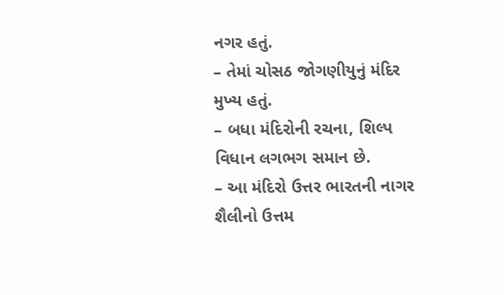નગર હતું.
– તેમાં ચોસઠ જોગણીયુનું મંદિર મુખ્ય હતું.
– બધા મંદિરોની રચના, શિલ્પ વિધાન લગભગ સમાન છે.
– આ મંદિરો ઉત્તર ભારતની નાગર શૈલીનો ઉત્તમ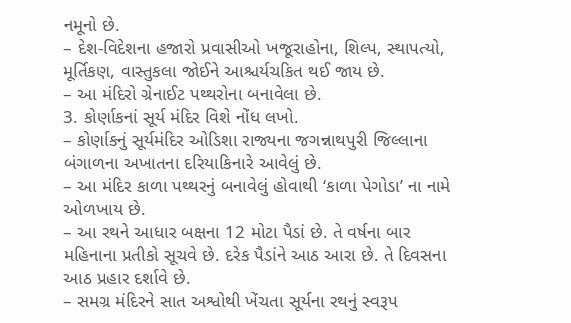નમૂનો છે.
– દેશ-વિદેશના હજારો પ્રવાસીઓ ખજૂરાહોના, શિલ્પ, સ્થાપત્યો, મૂર્તિકણ, વાસ્તુકલા જોઈને આશ્ચર્યચકિત થઈ જાય છે.
– આ મંદિરો ગ્રેનાઈટ પથ્થરોના બનાવેલા છે.
3. કોર્ણાકનાં સૂર્ય મંદિર વિશે નોંધ લખો.
– કોર્ણાકનું સૂર્યમંદિર ઓડિશા રાજ્યના જગન્નાથપુરી જિલ્લાના બંગાળના અખાતના દરિયાકિનારે આવેલું છે.
– આ મંદિર કાળા પથ્થરનું બનાવેલું હોવાથી ‘કાળા પેગોડા’ ના નામે ઓળખાય છે.
– આ રથને આધાર બક્ષના 12 મોટા પૈડાં છે. તે વર્ષના બાર મહિનાના પ્રતીકો સૂચવે છે. દરેક પૈડાંને આઠ આરા છે. તે દિવસના આઠ પ્રહાર દર્શાવે છે.
– સમગ્ર મંદિરને સાત અશ્વોથી ખેંચતા સૂર્યના રથનું સ્વરૂપ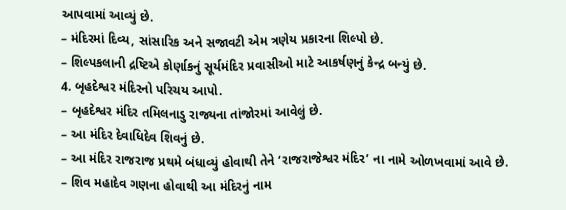આપવામાં આવ્યું છે.
– મંદિરમાં દિવ્ય, સાંસારિક અને સજાવટી એમ ત્રણેય પ્રકારના શિલ્પો છે.
– શિલ્પકલાની દ્રષ્ટિએ કોર્ણાકનું સૂર્યમંદિર પ્રવાસીઓ માટે આકર્ષણનું કેન્દ્ર બન્યું છે.
4. બૃહદેશ્વર મંદિરનો પરિચય આપો.
– બૃહદેશ્વર મંદિર તમિલનાડુ રાજ્યના તાંજોરમાં આવેલું છે.
– આ મંદિર દેવાધિદેવ શિવનું છે.
– આ મંદિર રાજરાજ પ્રથમે બંધાવ્યું હોવાથી તેને ‘રાજરાજેશ્વર મંદિર’ ના નામે ઓળખવામાં આવે છે.
– શિવ મહાદેવ ગણના હોવાથી આ મંદિરનું નામ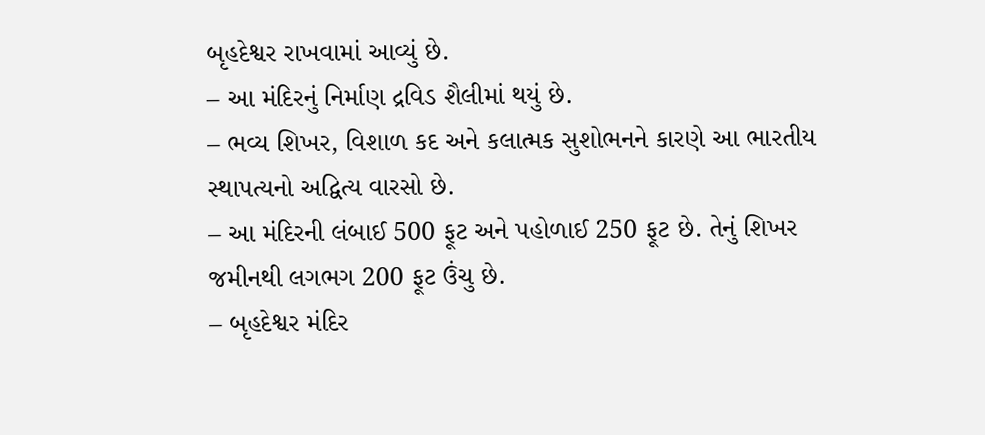બૃહદેશ્વર રાખવામાં આવ્યું છે.
– આ મંદિરનું નિર્માણ દ્રવિડ શૈલીમાં થયું છે.
– ભવ્ય શિખર, વિશાળ કદ અને કલાત્મક સુશોભનને કારણે આ ભારતીય સ્થાપત્યનો અદ્વિત્ય વારસો છે.
– આ મંદિરની લંબાઈ 500 ફૂટ અને પહોળાઈ 250 ફૂટ છે. તેનું શિખર જમીનથી લગભગ 200 ફૂટ ઉંચુ છે.
– બૃહદેશ્વર મંદિર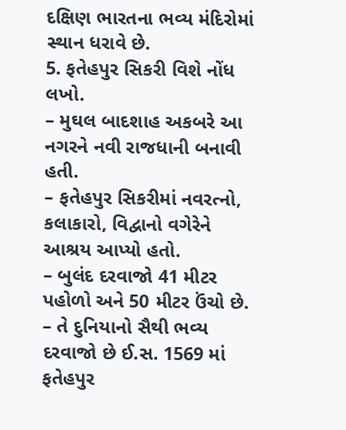દક્ષિણ ભારતના ભવ્ય મંદિરોમાં સ્થાન ધરાવે છે.
5. ફતેહપુર સિકરી વિશે નોંધ લખો.
– મુઘલ બાદશાહ અકબરે આ નગરને નવી રાજધાની બનાવી હતી.
– ફતેહપુર સિકરીમાં નવરત્નો, કલાકારો, વિદ્વાનો વગેરેને આશ્રય આપ્યો હતો.
– બુલંદ દરવાજો 41 મીટર પહોળો અને 50 મીટર ઉંચો છે.
– તે દુનિયાનો સૈથી ભવ્ય દરવાજો છે ઈ.સ. 1569 માં ફતેહપુર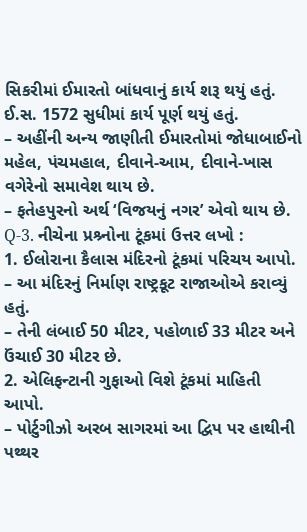સિકરીમાં ઈમારતો બાંધવાનું કાર્ય શરૂ થયું હતું. ઈ.સ. 1572 સુધીમાં કાર્ય પૂર્ણ થયું હતું.
– અહીંની અન્ય જાણીતી ઈમારતોમાં જોધાબાઈનો મહેલ, પંચમહાલ, દીવાને-આમ, દીવાને-ખાસ વગેરેનો સમાવેશ થાય છે.
– ફતેહપુરનો અર્થ ‘વિજયનું નગર’ એવો થાય છે.
Q-3. નીચેના પ્રશ્ર્નોના ટૂંકમાં ઉત્તર લખો :
1. ઈલોરાના કૈલાસ મંદિરનો ટૂંકમાં પરિચય આપો.
– આ મંદિરનું નિર્માણ રાષ્ટ્રકૂટ રાજાઓએ કરાવ્યું હતું.
– તેની લંબાઈ 50 મીટર, પહોળાઈ 33 મીટર અને ઉંચાઈ 30 મીટર છે.
2. એલિફન્ટાની ગુફાઓ વિશે ટૂંકમાં માહિતી આપો.
– પોર્ટુગીઝો અરબ સાગરમાં આ દ્વિપ પર હાથીની પથ્થર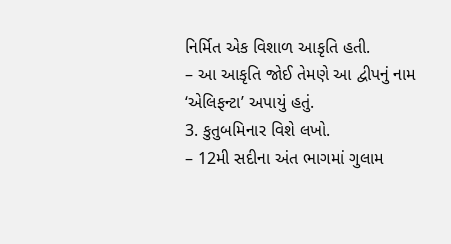નિર્મિત એક વિશાળ આકૃતિ હતી.
– આ આકૃતિ જોઈ તેમણે આ દ્વીપનું નામ ‘એલિફન્ટા’ અપાયું હતું.
3. કુતુબમિનાર વિશે લખો.
– 12મી સદીના અંત ભાગમાં ગુલામ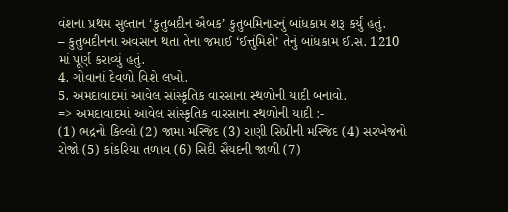વંશના પ્રથમ સુલ્તાન ‘કુતુબદીન ઐબક’ કુતુબમિનારનું બાંધકામ શરૂ કર્યું હતું.
– કુતુબદીનના અવસાન થતા તેના જમાઈ ‘ઈત્તુંમિશે’ તેનું બાંધકામ ઈ.સ. 1210 માં પૂર્ણ કરાવ્યું હતું.
4. ગોવાનાં દેવળો વિશે લખો.
5. અમદાવાદમાં આવેલ સાંસ્કૃતિક વારસાના સ્થળોની યાદી બનાવો.
=> અમદાવાદમાં આવેલ સાંસ્કૃતિક વારસાના સ્થળોની યાદી :-
(1) ભદ્રનો કિલ્લો (2) જામા મસ્જિદ (3) રાણી સિપ્રીની મસ્જિદ (4) સરખેજનો રોજો (5) કાંકરિયા તળાવ (6) સિદી સૈયદની જાળી (7)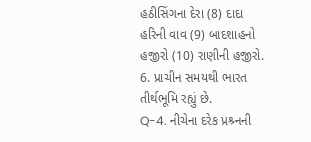હઠીસિંગના દેરા (8) દાદા હરિની વાવ (9) બાદશાહનો હજીરો (10) રાણીની હજીરો.
6. પ્રાચીન સમયથી ભારત તીર્થભૂમિ રહ્યું છે.
Q-4. નીચેના દરેક પ્રશ્ર્નની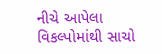નીચે આપેલા વિકલ્પોમાંથી સાચો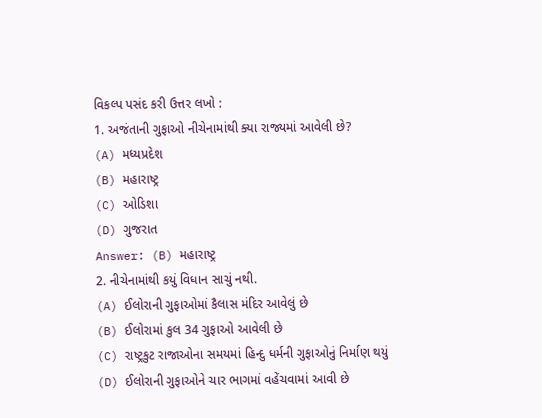વિકલ્પ પસંદ કરી ઉત્તર લખો :
1. અજંતાની ગુફાઓ નીચેનામાંથી ક્યા રાજ્યમાં આવેલી છે?
(A) મધ્યપ્રદેશ
(B) મહારાષ્ટ્ર
(C) ઓડિશા
(D) ગુજરાત
Answer: (B) મહારાષ્ટ્ર
2. નીચેનામાંથી કયું વિધાન સાચું નથી.
(A) ઈલોરાની ગુફાઓમાં કૈલાસ મંદિર આવેલું છે
(B) ઈલોરામાં કુલ 34 ગુફાઓ આવેલી છે
(C) રાષ્ટ્રકુટ રાજાઓના સમયમાં હિન્દુ ધર્મની ગુફાઓનું નિર્માણ થયું
(D) ઈલોરાની ગુફાઓને ચાર ભાગમાં વહેંચવામાં આવી છે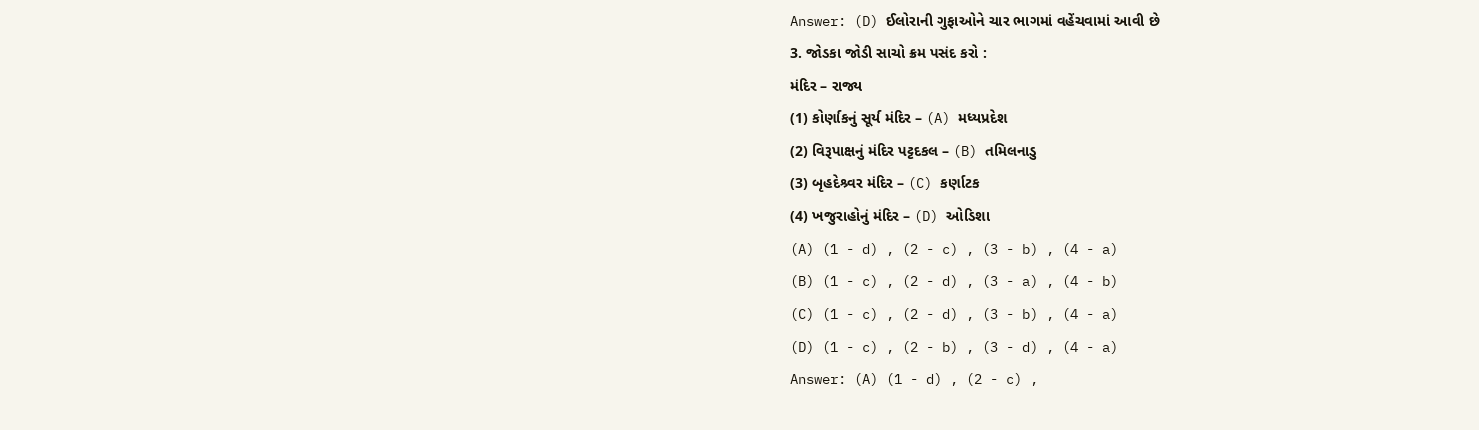Answer: (D) ઈલોરાની ગુફાઓને ચાર ભાગમાં વહેંચવામાં આવી છે
3. જોડકા જોડી સાચો ક્રમ પસંદ કરો :
મંદિર – રાજ્ય
(1) કોર્ણાકનું સૂર્ય મંદિર – (A) મધ્યપ્રદેશ
(2) વિરૂપાક્ષનું મંદિર પટ્ટદકલ – (B) તમિલનાડુ
(3) બૃહદેશ્ર્વર મંદિર – (C) કર્ણાટક
(4) ખજુરાહોનું મંદિર – (D) ઓડિશા
(A) (1 - d) , (2 - c) , (3 - b) , (4 - a)
(B) (1 - c) , (2 - d) , (3 - a) , (4 - b)
(C) (1 - c) , (2 - d) , (3 - b) , (4 - a)
(D) (1 - c) , (2 - b) , (3 - d) , (4 - a)
Answer: (A) (1 - d) , (2 - c) ,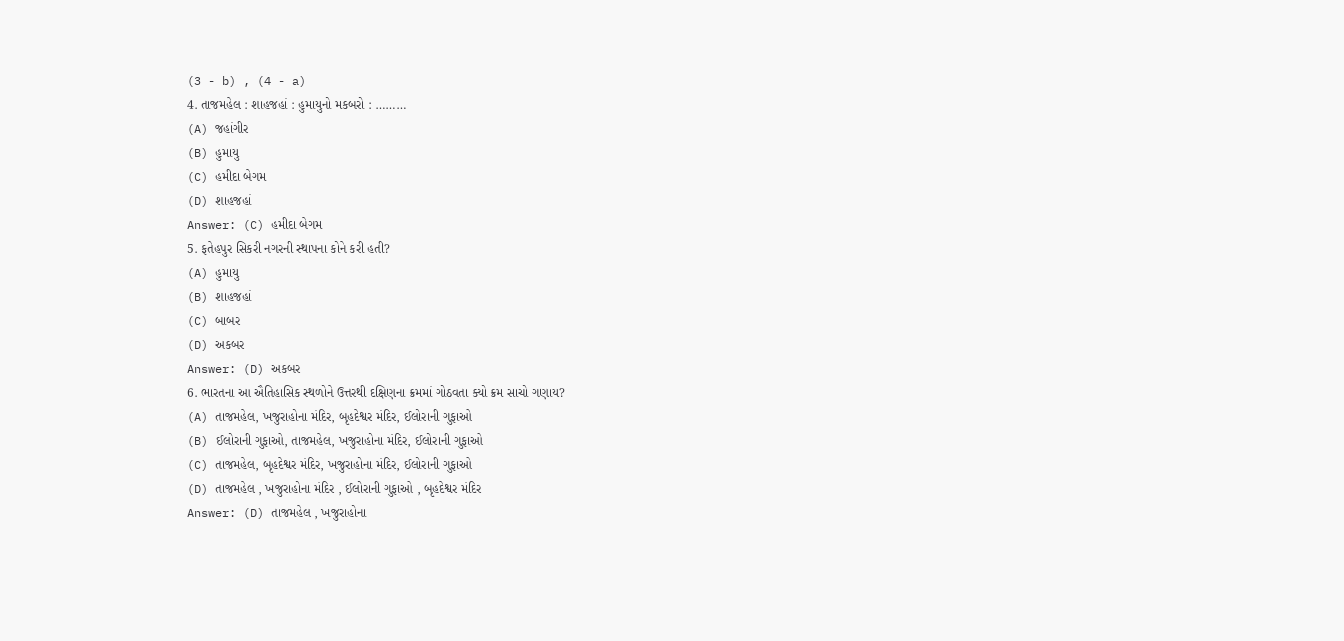(3 - b) , (4 - a)
4. તાજમહેલ : શાહજહાં : હુમાયુનો મકબરો : ………
(A) જહાંગીર
(B) હુમાયુ
(C) હમીદા બેગમ
(D) શાહજહાં
Answer: (C) હમીદા બેગમ
5. ફતેહપુર સિકરી નગરની સ્થાપના કોને કરી હતી?
(A) હુમાયુ
(B) શાહજહાં
(C) બાબર
(D) અકબર
Answer: (D) અકબર
6. ભારતના આ ઐતિહાસિક સ્થળોને ઉત્તરથી દક્ષિણના ક્રમમાં ગોઠવતા ક્યો ક્રમ સાચો ગણાય?
(A) તાજમહેલ, ખજુરાહોના મંદિર, બૃહદેશ્વર મંદિર, ઈલોરાની ગુફાઓ
(B) ઈલોરાની ગુફાઓ, તાજમહેલ, ખજુરાહોના મંદિર, ઈલોરાની ગુફાઓ
(C) તાજમહેલ, બૃહદેશ્વર મંદિર, ખજુરાહોના મંદિર, ઈલોરાની ગુફાઓ
(D) તાજમહેલ , ખજુરાહોના મંદિર , ઈલોરાની ગુફાઓ , બૃહદેશ્વર મંદિર
Answer: (D) તાજમહેલ , ખજુરાહોના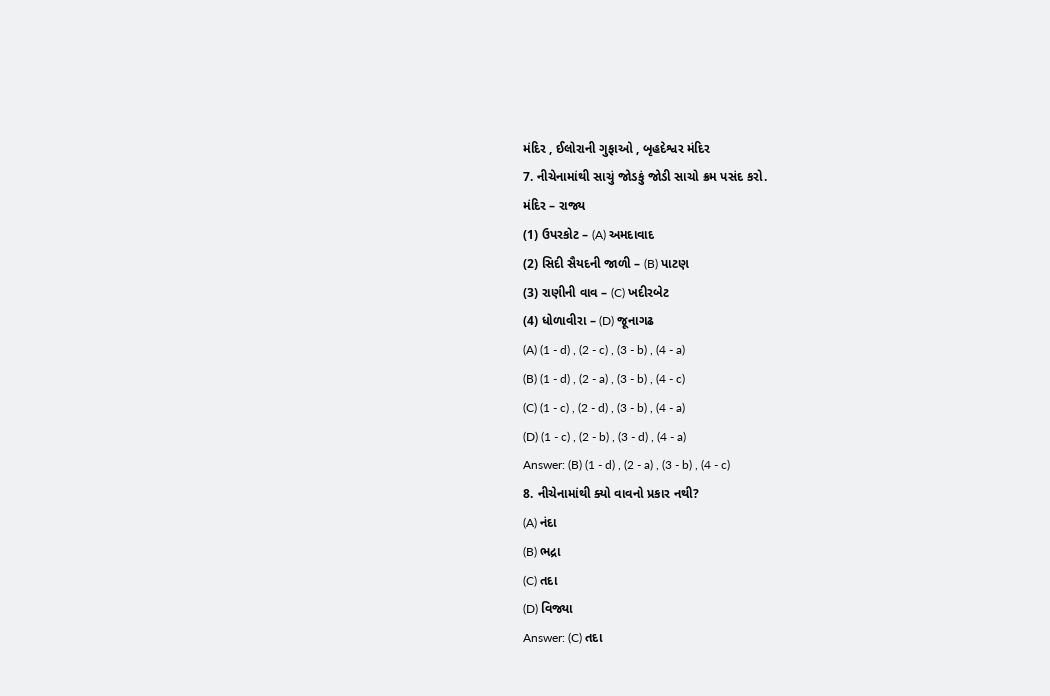મંદિર , ઈલોરાની ગુફાઓ , બૃહદેશ્વર મંદિર
7. નીચેનામાંથી સાચું જોડકું જોડી સાચો ક્રમ પસંદ કરો.
મંદિર – રાજ્ય
(1) ઉપરકોટ – (A) અમદાવાદ
(2) સિદી સૈયદની જાળી – (B) પાટણ
(3) રાણીની વાવ – (C) ખદીરબેટ
(4) ધોળાવીરા – (D) જૂનાગઢ
(A) (1 - d) , (2 - c) , (3 - b) , (4 - a)
(B) (1 - d) , (2 - a) , (3 - b) , (4 - c)
(C) (1 - c) , (2 - d) , (3 - b) , (4 - a)
(D) (1 - c) , (2 - b) , (3 - d) , (4 - a)
Answer: (B) (1 - d) , (2 - a) , (3 - b) , (4 - c)
8. નીચેનામાંથી ક્યો વાવનો પ્રકાર નથી?
(A) નંદા
(B) ભદ્રા
(C) તદા
(D) વિજ્યા
Answer: (C) તદા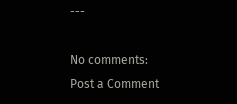---

No comments:
Post a Comment